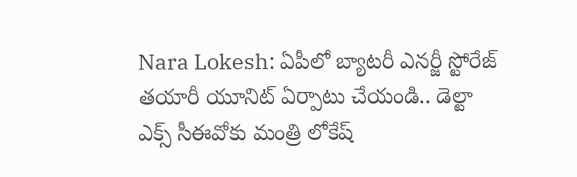Nara Lokesh: ఏపీలో బ్యాటరీ ఎనర్జీ స్టోరేజ్ తయారీ యూనిట్ ఏర్పాటు చేయండి.. డెల్టా ఎక్స్ సీఈవోకు మంత్రి లోకేష్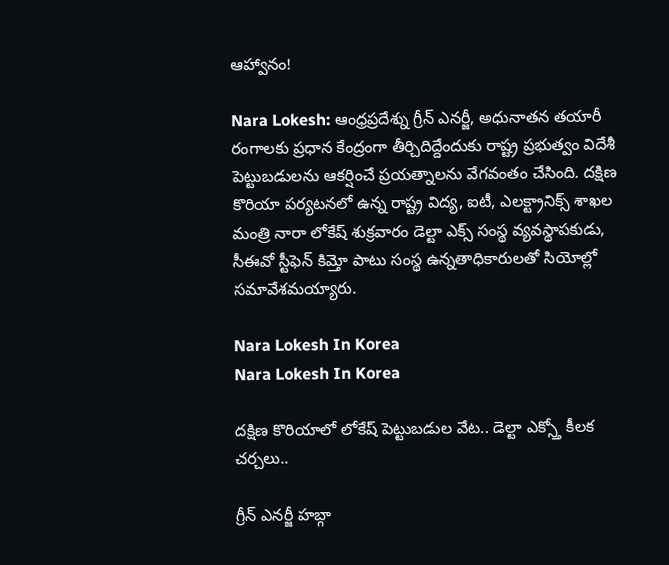ఆహ్వానం!

Nara Lokesh: ఆంధ్రప్రదేశ్ను గ్రీన్ ఎనర్జీ, అధునాతన తయారీ రంగాలకు ప్రధాన కేంద్రంగా తీర్చిదిద్దేందుకు రాష్ట్ర ప్రభుత్వం విదేశీ పెట్టుబడులను ఆకర్షించే ప్రయత్నాలను వేగవంతం చేసింది. దక్షిణ కొరియా పర్యటనలో ఉన్న రాష్ట్ర విద్య, ఐటీ, ఎలక్ట్రానిక్స్ శాఖల మంత్రి నారా లోకేష్ శుక్రవారం డెల్టా ఎక్స్ సంస్థ వ్యవస్థాపకుడు, సీఈవో స్టీఫెన్ కిమ్తో పాటు సంస్థ ఉన్నతాధికారులతో సియోల్లో సమావేశమయ్యారు.

Nara Lokesh In Korea
Nara Lokesh In Korea

దక్షిణ కొరియాలో లోకేష్ పెట్టుబడుల వేట.. డెల్టా ఎక్స్తో కీలక చర్చలు..

గ్రీన్ ఎనర్జీ హబ్గా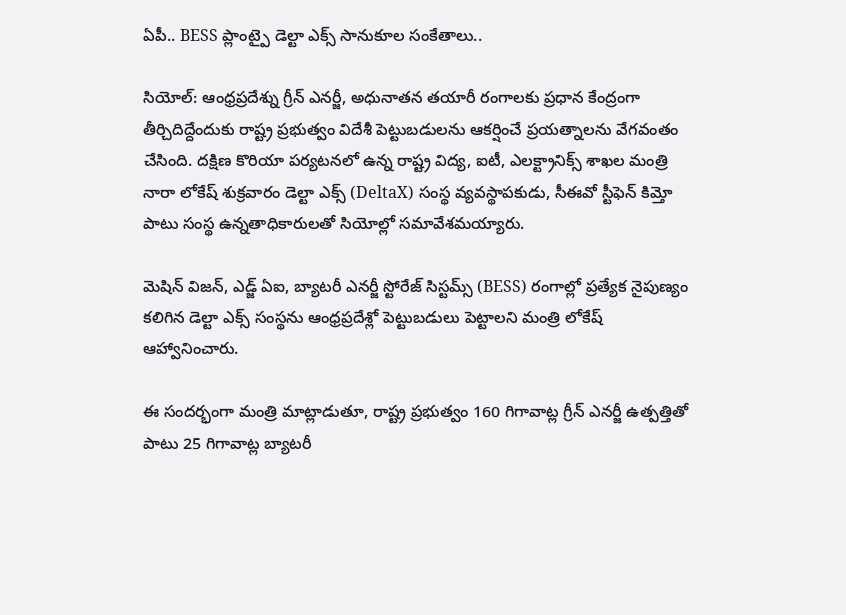ఏపీ.. BESS ప్లాంట్పై డెల్టా ఎక్స్ సానుకూల సంకేతాలు..

సియోల్: ఆంధ్రప్రదేశ్ను గ్రీన్ ఎనర్జీ, అధునాతన తయారీ రంగాలకు ప్రధాన కేంద్రంగా తీర్చిదిద్దేందుకు రాష్ట్ర ప్రభుత్వం విదేశీ పెట్టుబడులను ఆకర్షించే ప్రయత్నాలను వేగవంతం చేసింది. దక్షిణ కొరియా పర్యటనలో ఉన్న రాష్ట్ర విద్య, ఐటీ, ఎలక్ట్రానిక్స్ శాఖల మంత్రి నారా లోకేష్ శుక్రవారం డెల్టా ఎక్స్ (DeltaX) సంస్థ వ్యవస్థాపకుడు, సీఈవో స్టీఫెన్ కిమ్తో పాటు సంస్థ ఉన్నతాధికారులతో సియోల్లో సమావేశమయ్యారు.

మెషిన్ విజన్, ఎడ్జ్ ఏఐ, బ్యాటరీ ఎనర్జీ స్టోరేజ్ సిస్టమ్స్ (BESS) రంగాల్లో ప్రత్యేక నైపుణ్యం కలిగిన డెల్టా ఎక్స్ సంస్థను ఆంధ్రప్రదేశ్లో పెట్టుబడులు పెట్టాలని మంత్రి లోకేష్ ఆహ్వానించారు.

ఈ సందర్భంగా మంత్రి మాట్లాడుతూ, రాష్ట్ర ప్రభుత్వం 160 గిగావాట్ల గ్రీన్ ఎనర్జీ ఉత్పత్తితో పాటు 25 గిగావాట్ల బ్యాటరీ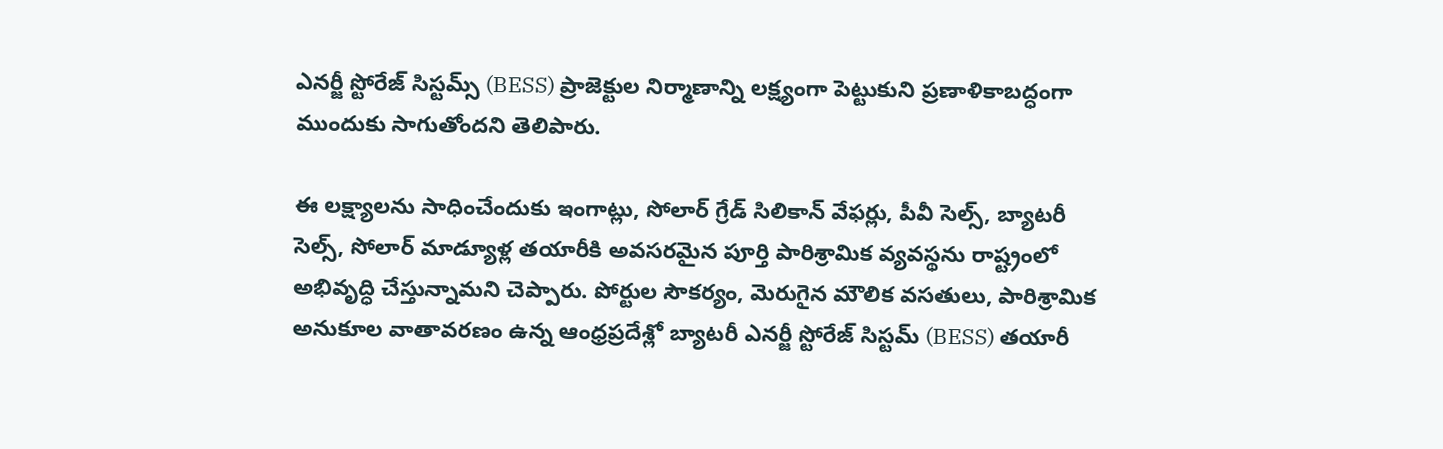ఎనర్జీ స్టోరేజ్ సిస్టమ్స్ (BESS) ప్రాజెక్టుల నిర్మాణాన్ని లక్ష్యంగా పెట్టుకుని ప్రణాళికాబద్ధంగా ముందుకు సాగుతోందని తెలిపారు.

ఈ లక్ష్యాలను సాధించేందుకు ఇంగాట్లు, సోలార్ గ్రేడ్ సిలికాన్ వేఫర్లు, పీవీ సెల్స్, బ్యాటరీ సెల్స్, సోలార్ మాడ్యూళ్ల తయారీకి అవసరమైన పూర్తి పారిశ్రామిక వ్యవస్థను రాష్ట్రంలో అభివృద్ధి చేస్తున్నామని చెప్పారు. పోర్టుల సౌకర్యం, మెరుగైన మౌలిక వసతులు, పారిశ్రామిక అనుకూల వాతావరణం ఉన్న ఆంధ్రప్రదేశ్లో బ్యాటరీ ఎనర్జీ స్టోరేజ్ సిస్టమ్ (BESS) తయారీ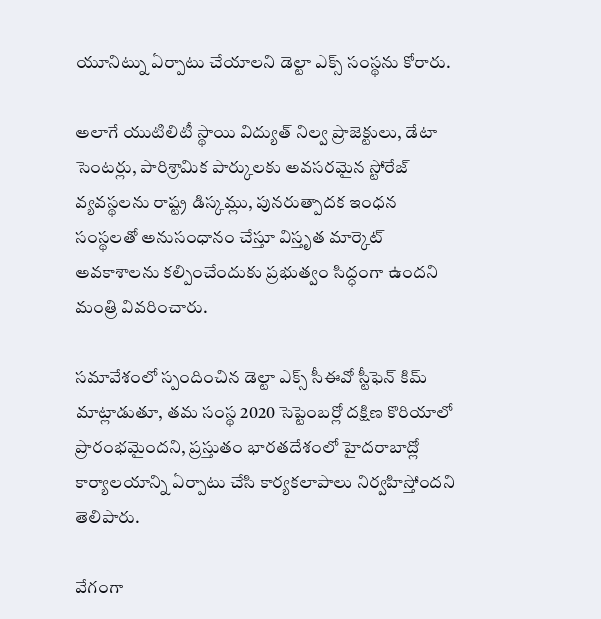యూనిట్ను ఏర్పాటు చేయాలని డెల్టా ఎక్స్ సంస్థను కోరారు.

అలాగే యుటిలిటీ స్థాయి విద్యుత్ నిల్వ ప్రాజెక్టులు, డేటా సెంటర్లు, పారిశ్రామిక పార్కులకు అవసరమైన స్టోరేజ్ వ్యవస్థలను రాష్ట్ర డిస్కమ్లు, పునరుత్పాదక ఇంధన సంస్థలతో అనుసంధానం చేస్తూ విస్తృత మార్కెట్ అవకాశాలను కల్పించేందుకు ప్రభుత్వం సిద్ధంగా ఉందని మంత్రి వివరించారు.

సమావేశంలో స్పందించిన డెల్టా ఎక్స్ సీఈవో స్టీఫెన్ కిమ్ మాట్లాడుతూ, తమ సంస్థ 2020 సెప్టెంబర్లో దక్షిణ కొరియాలో ప్రారంభమైందని, ప్రస్తుతం భారతదేశంలో హైదరాబాద్లో కార్యాలయాన్ని ఏర్పాటు చేసి కార్యకలాపాలు నిర్వహిస్తోందని తెలిపారు.

వేగంగా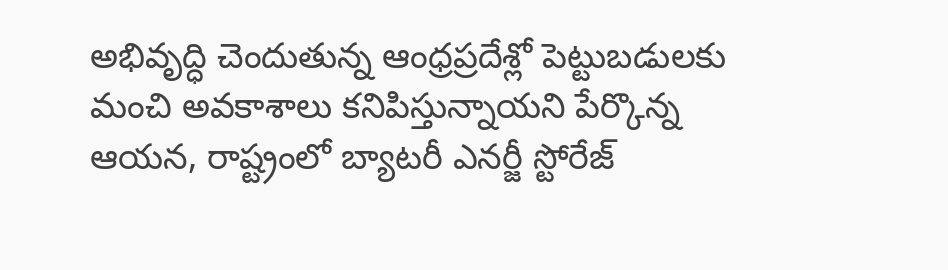అభివృద్ధి చెందుతున్న ఆంధ్రప్రదేశ్లో పెట్టుబడులకు మంచి అవకాశాలు కనిపిస్తున్నాయని పేర్కొన్న ఆయన, రాష్ట్రంలో బ్యాటరీ ఎనర్జీ స్టోరేజ్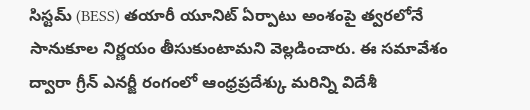సిస్టమ్ (BESS) తయారీ యూనిట్ ఏర్పాటు అంశంపై త్వరలోనే సానుకూల నిర్ణయం తీసుకుంటామని వెల్లడించారు. ఈ సమావేశం ద్వారా గ్రీన్ ఎనర్జీ రంగంలో ఆంధ్రప్రదేశ్కు మరిన్ని విదేశీ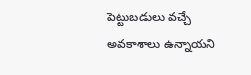పెట్టుబడులు వచ్చే అవకాశాలు ఉన్నాయని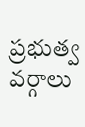ప్రభుత్వ వర్గాలు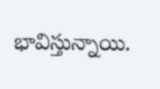భావిస్తున్నాయి.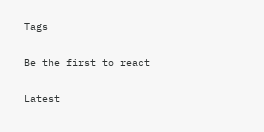Tags

Be the first to react

Latest